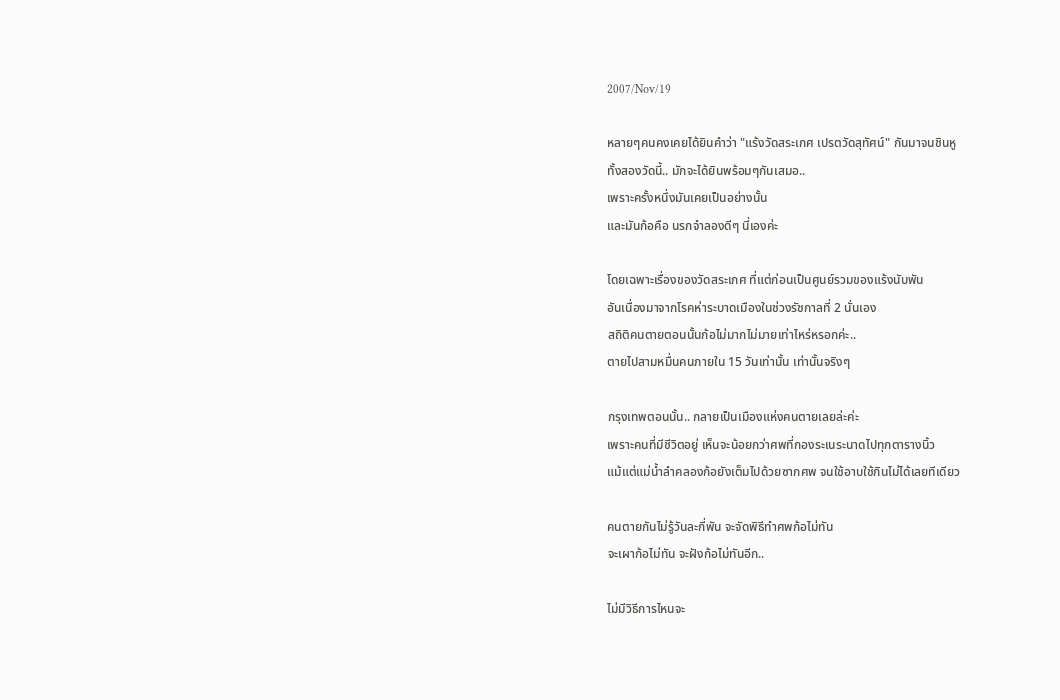2007/Nov/19

หลายๆคนคงเคยได้ยินคำว่า "แร้งวัดสระเกศ เปรตวัดสุทัศน์" กันมาจนชินหู
ทั้งสองวัดนี้.. มักจะได้ยินพร้อมๆกันเสมอ..
เพราะครั้งหนึ่งมันเคยเป็นอย่างนั้น
และมันก้อคือ นรกจำลองดีๆ นี่เองค่ะ

โดยเฉพาะเรื่องของวัดสระเกศ ที่แต่ก่อนเป็นศูนย์รวมของแร้งนับพัน
อันเนื่องมาจากโรคห่าระบาดเมืองในช่วงรัชกาลที่ 2 นั่นเอง
สถิติคนตายตอนนั้นก้อไม่มากไม่มายเท่าไหร่หรอกค่ะ..
ตายไปสามหมื่นคนภายใน 15 วันเท่านั้น เท่านั้นจริงๆ

กรุงเทพตอนนั้น.. กลายเป็นเมืองแห่งคนตายเลยล่ะค่ะ
เพราะคนที่มีชีวิตอยู่ เห็นจะน้อยกว่าศพที่กองระเนระนาดไปทุกตารางนิ้ว
แม้แต่แม่น้ำลำคลองก้อยังเต็มไปด้วยซากศพ จนใช้อาบใช้กินไม่ได้เลยทีเดียว

คนตายกันไม่รู้วันละกี่พัน จะจัดพิธีทำศพก้อไม่ทัน
จะเผาก้อไม่ทัน จะฝังก้อไม่ทันอีก..

ไม่มีวิธีการไหนจะ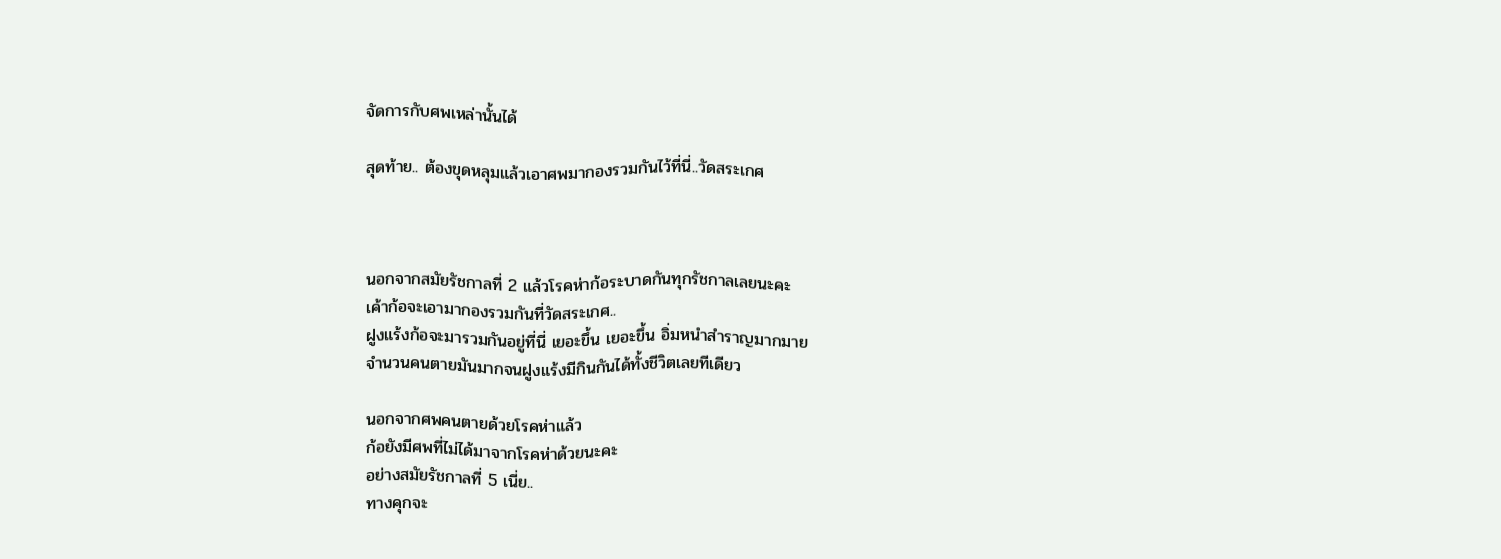จัดการกับศพเหล่านั้นได้

สุดท้าย.. ต้องขุดหลุมแล้วเอาศพมากองรวมกันไว้ที่นี่..วัดสระเกศ



นอกจากสมัยรัชกาลที่ 2 แล้วโรคห่าก้อระบาดกันทุกรัชกาลเลยนะคะ
เค้าก้อจะเอามากองรวมกันที่วัดสระเกศ..
ฝูงแร้งก้อจะมารวมกันอยู่ที่นี่ เยอะขึ้น เยอะขึ้น อิ่มหนำสำราญมากมาย
จำนวนคนตายมันมากจนฝูงแร้งมีกินกันได้ทั้งชีวิตเลยทีเดียว

นอกจากศพคนตายด้วยโรคห่าแล้ว
ก้อยังมีศพที่ไม่ได้มาจากโรคห่าด้วยนะคะ
อย่างสมัยรัชกาลที่ 5 เนี่ย..
ทางคุกจะ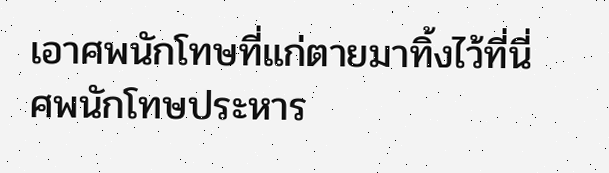เอาศพนักโทษที่แก่ตายมาทิ้งไว้ที่นี่
ศพนักโทษประหาร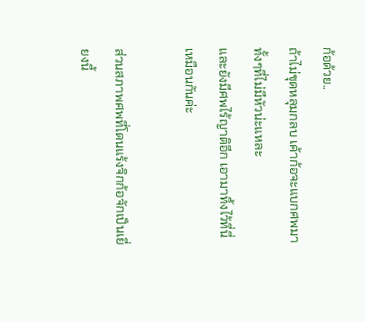ก้อด้วย..
ถ้าไม่ขุดหลุมกลบ เค้าก้อจะแบกศพมาทั้งๆที่ไม่มีหัวน่ะแหละ
และยังมีศพไร้ญาติอีก เอามาทิ้งไว้ที่นี่เหมือนกันค่ะ

ส่วนสภาพศพที่โดนแร้งจิกก้อจักเป็นเยี่ยงนี้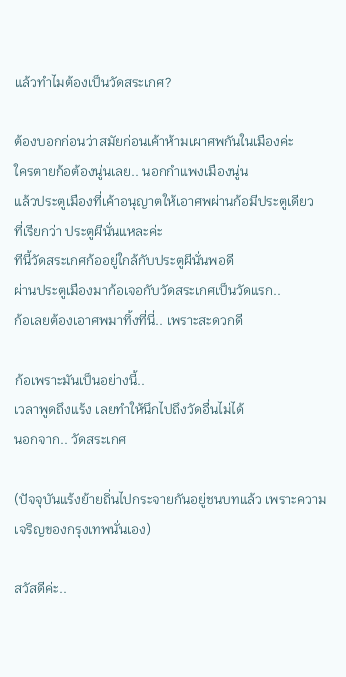แล้วทำไมต้องเป็นวัดสระเกศ?

ต้องบอกก่อนว่าสมัยก่อนเค้าห้ามเผาศพกันในเมืองค่ะ
ใครตายก้อต้องนู่นเลย.. นอกกำแพงเมืองนู่น
แล้วประตูเมืองที่เค้าอนุญาตให้เอาศพผ่านก้อมีประตูเดียว
ที่เรียกว่า ประตูผีนั่นแหละค่ะ
ทีนี้วัดสระเกศก้ออยู่ใกล้กับประตูผีนั่นพอดี
ผ่านประตูเมืองมาก้อเจอกับวัดสระเกศเป็นวัดแรก..
ก้อเลยต้องเอาศพมาทิ้งที่นี่.. เพราะสะดวกดี

ก้อเพราะมันเป็นอย่างนี้..
เวลาพูดถึงแร้ง เลยทำให้นึกไปถึงวัดอื่นไม่ได้
นอกจาก.. วัดสระเกศ

(ปัจจุบันแร้งย้ายถิ่นไปกระจายกันอยู่ชนบทแล้ว เพราะความเจริญของกรุงเทพนั่นเอง)

สวัสดีค่ะ..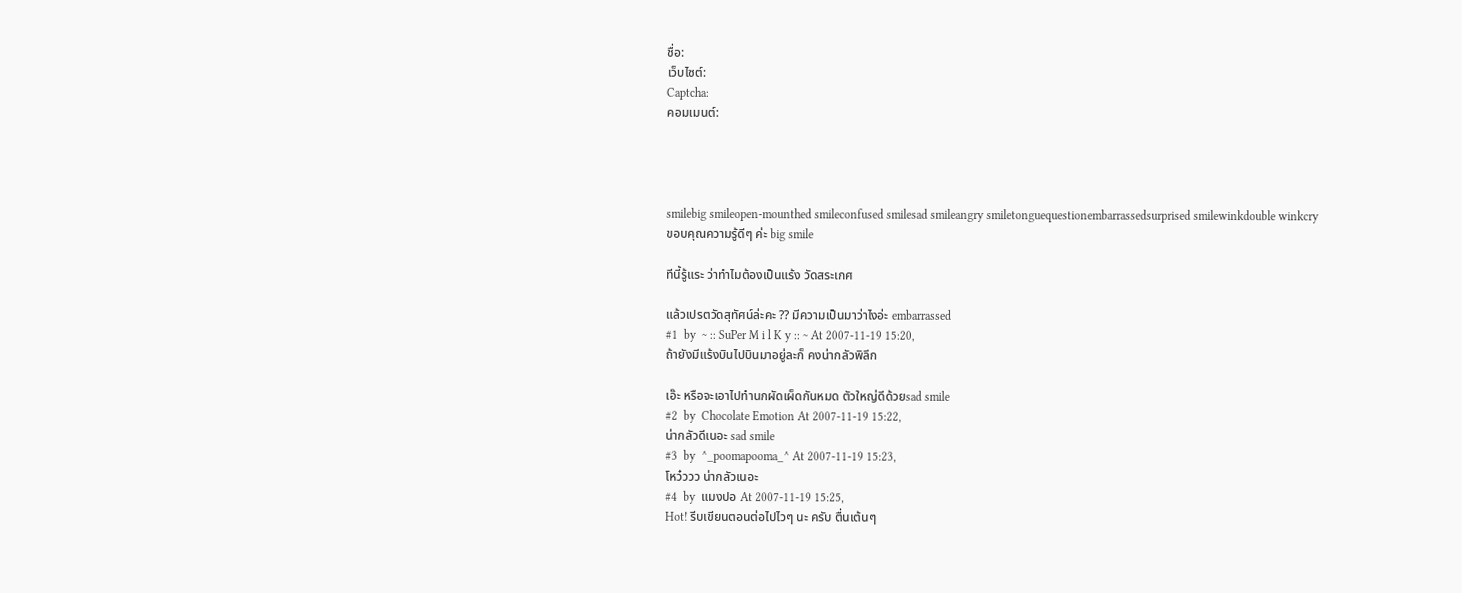ชื่อ:
เว็บไซต์:
Captcha:
คอมเมนต์:




smilebig smileopen-mounthed smileconfused smilesad smileangry smiletonguequestionembarrassedsurprised smilewinkdouble winkcry
ขอบคุณความรู้ดีๆ ค่ะ big smile

ทีนี้รู้แระ ว่าทำไมต้องเป็นแร้ง วัดสระเกศ

แล้วเปรตวัดสุทัศน์ล่ะคะ ?? มีความเป็นมาว่าไงอ่ะ embarrassed
#1  by  ~ :: SuPer M i l K y :: ~ At 2007-11-19 15:20,
ถ้ายังมีแร้งบินไปบินมาอยู่ละก็ คงน่ากลัวพิลึก

เอ๊ะ หรือจะเอาไปทำนกผัดเผ็ดกันหมด ตัวใหญ่ดีด้วยsad smile
#2  by  Chocolate Emotion At 2007-11-19 15:22,
น่ากลัวดีเนอะ sad smile
#3  by  ^_poomapooma_^ At 2007-11-19 15:23,
โหว๋ววว น่ากลัวเนอะ
#4  by  แมงปอ At 2007-11-19 15:25,
Hot! รีบเขียนตอนต่อไปไวๆ นะ ครับ ตื่นเต้นๆ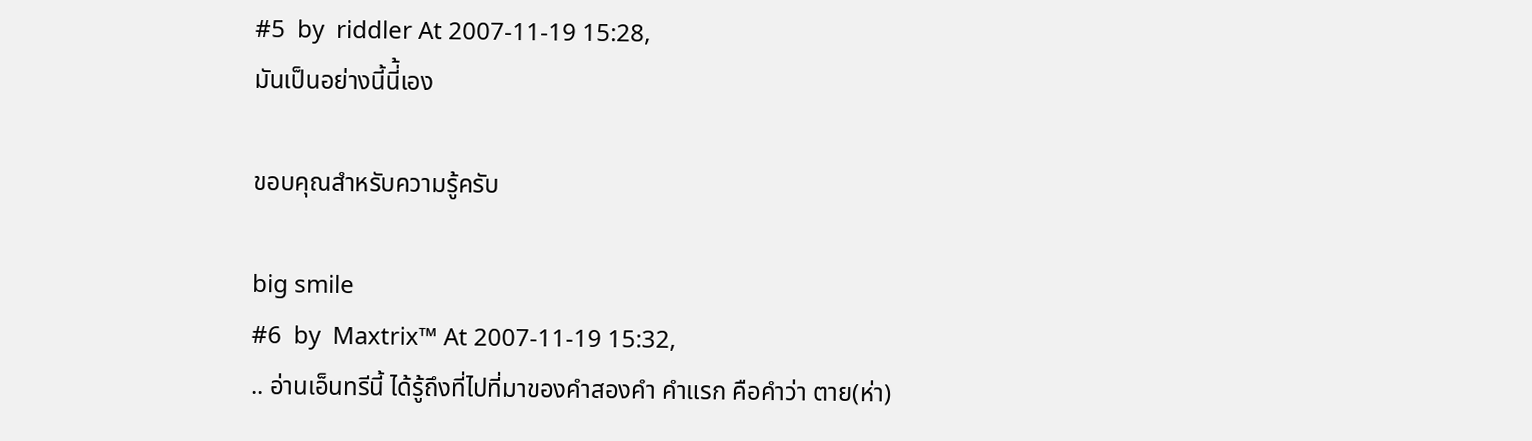#5  by  riddler At 2007-11-19 15:28,
มันเป็นอย่างนี้นี่้เอง

ขอบคุณสำหรับความรู้ครับ

big smile
#6  by  Maxtrix™ At 2007-11-19 15:32,
.. อ่านเอ็นทรีนี้ ได้รู้ถึงที่ไปที่มาของคำสองคำ คำแรก คือคำว่า ตาย(ห่า)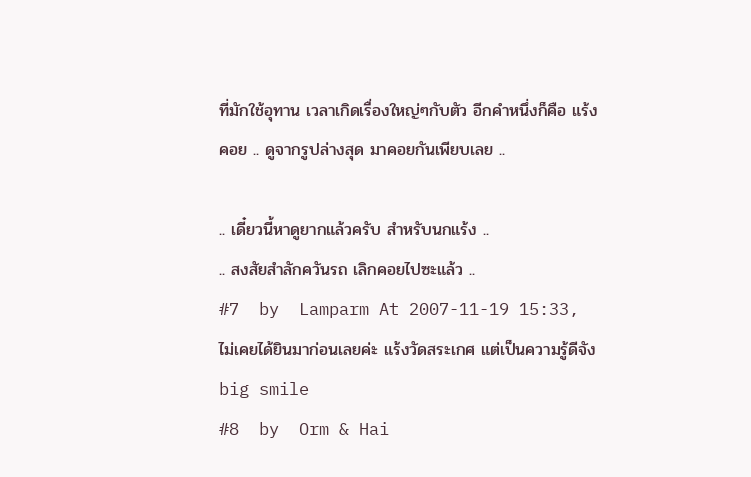ที่มักใช้อุทาน เวลาเกิดเรื่องใหญ่ๆกับตัว อีกคำหนึ่งก็คือ แร้งคอย .. ดูจากรูปล่างสุด มาคอยกันเพียบเลย ..

.. เดี๋ยวนี้หาดูยากแล้วครับ สำหรับนกแร้ง ..
.. สงสัยสำลักควันรถ เลิกคอยไปซะแล้ว ..
#7  by  Lamparm At 2007-11-19 15:33,
ไม่เคยได้ยินมาก่อนเลยค่ะ แร้งวัดสระเกศ แต่เป็นความรู้ดีจัง big smile
#8  by  Orm & Hai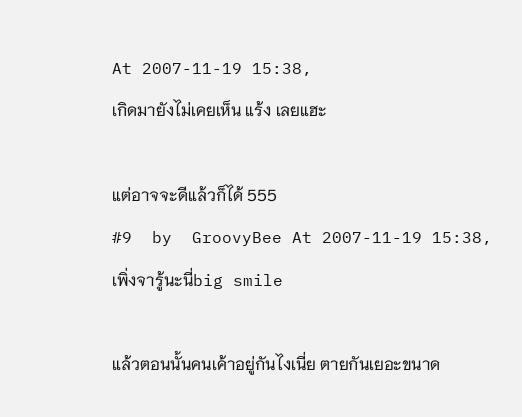At 2007-11-19 15:38,
เกิดมายังไม่เคยเห็น แร้ง เลยแฮะ

แต่อาจจะดีแล้วก็ได้ 555
#9  by  GroovyBee At 2007-11-19 15:38,
เพิ่งจารู้นะนี่big smile

แล้วตอนนั้นคนเค้าอยู่กันไงเนี่ย ตายกันเยอะขนาด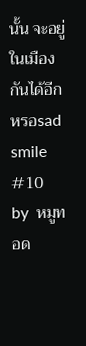นั้น จะอยู่ในเมืองกันได้อีกหรอsad smile
#10  by  หมูทอด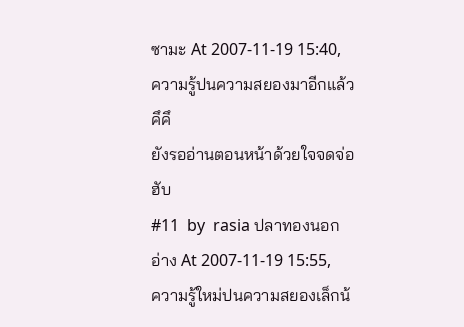ซามะ At 2007-11-19 15:40,
ความรู้ปนความสยองมาอีกแล้ว คึคึ
ยังรออ่านตอนหน้าด้วยใจจดจ่อฮับ
#11  by  rasia ปลาทองนอกอ่าง At 2007-11-19 15:55,
ความรู้ใหม่ปนความสยองเล็กน้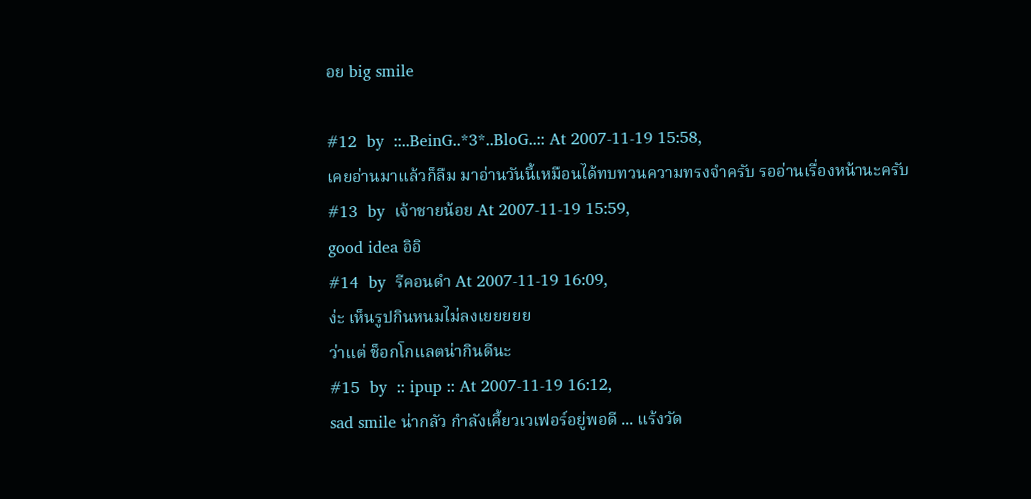อย big smile

#12  by  ::..BeinG..*3*..BloG..:: At 2007-11-19 15:58,
เคยอ่านมาแล้วก็ลืม มาอ่านวันนี้เหมือนได้ทบทวนความทรงจำครับ รออ่านเรื่องหน้านะครับ
#13  by  เจ้าชายน้อย At 2007-11-19 15:59,
good idea อิอิ
#14  by  รีคอนดำ At 2007-11-19 16:09,
ง่ะ เห็นรูปกินหนมไม่ลงเยยยยย
ว่าแต่ ช็อกโกแลตน่ากินดีนะ
#15  by  :: ipup :: At 2007-11-19 16:12,
sad smile น่ากลัว กำลังเคี้ยวเวเฟอร์อยู่พอดี ... แร้งวัด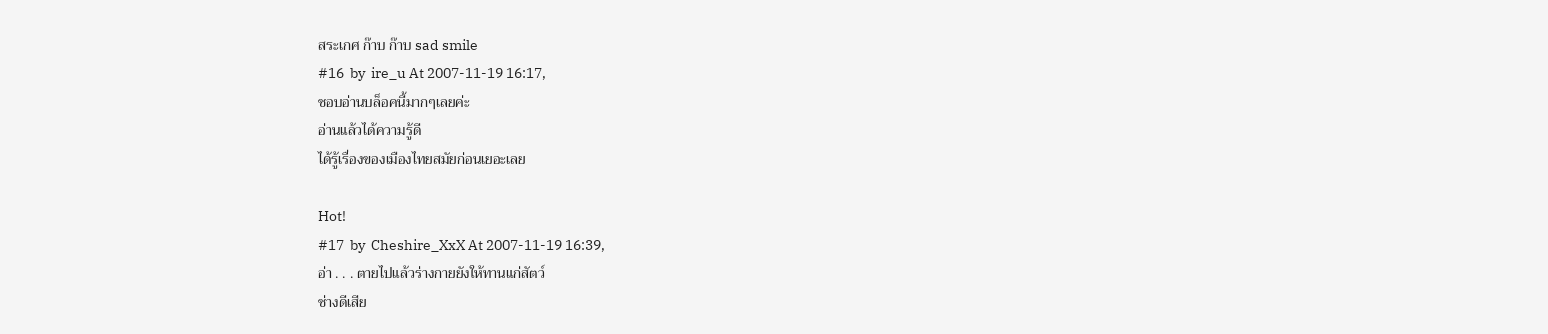สระเกศ ก๊าบ ก๊าบ sad smile
#16  by  ire_u At 2007-11-19 16:17,
ชอบอ่านบล็อคนี้มากๆเลยค่ะ
อ่านแล้วได้ความรู้ดี
ได้รู้เรื่องของเมืองไทยสมัยก่อนเยอะเลย

Hot!
#17  by  Cheshire_XxX At 2007-11-19 16:39,
อ่า . . . ตายไปแล้วร่างกายยังให้ทานแก่สัตว์
ช่างดีเสีย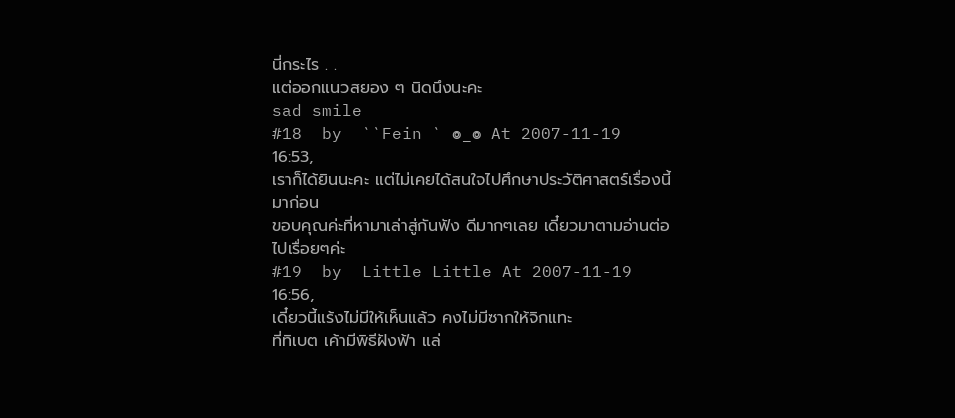นี่กระไร . .
แต่ออกแนวสยอง ๆ นิดนึงนะคะ
sad smile
#18  by  ``Fein ` ๏_๏ At 2007-11-19 16:53,
เราก็ได้ยินนะคะ แต่ไม่เคยได้สนใจไปศึกษาประวัติศาสตร์เรื่องนี้มาก่อน
ขอบคุณค่ะที่หามาเล่าสู่กันฟัง ดีมากๆเลย เดี๋ยวมาตามอ่านต่อไปเรื่อยๆค่ะ
#19  by  Little Little At 2007-11-19 16:56,
เดี๋ยวนี้แร้งไม่มีให้เห็นแล้ว คงไม่มีซากให้จิกแทะ
ที่ทิเบต เค้ามีพิธีฝังฟ้า แล่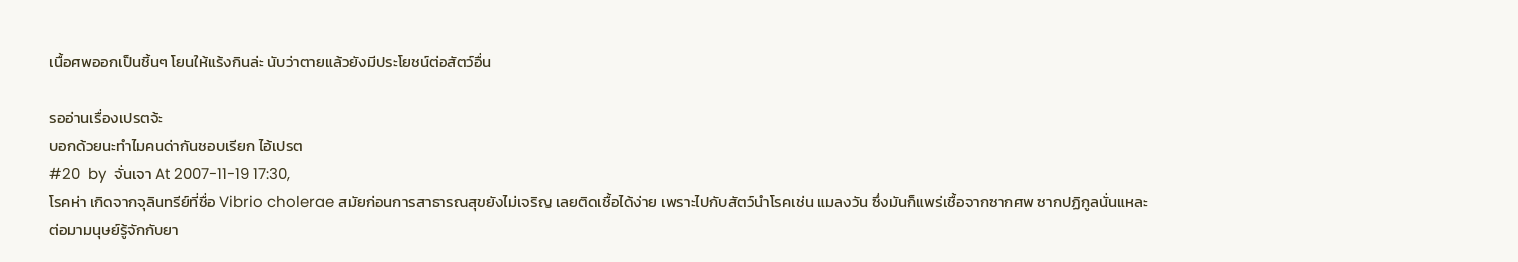เนื้อศพออกเป็นชิ้นๆ โยนให้แร้งกินล่ะ นับว่าตายแล้วยังมีประโยชน์ต่อสัตว์อื่น

รออ่านเรื่องเปรตจ้ะ
บอกด้วยนะทำไมคนด่ากันชอบเรียก ไอ้เปรต
#20  by  จั่นเจา At 2007-11-19 17:30,
โรคห่า เกิดจากจุลินทรีย์ที่ชื่อ Vibrio cholerae สมัยก่อนการสาธารณสุขยังไม่เจริญ เลยติดเชื้อได้ง่าย เพราะไปกับสัตว์นำโรคเช่น แมลงวัน ซึ่งมันก็แพร่เชื้อจากซากศพ ซากปฏิกูลนั่นแหละ
ต่อมามนุษย์รู้จักกับยา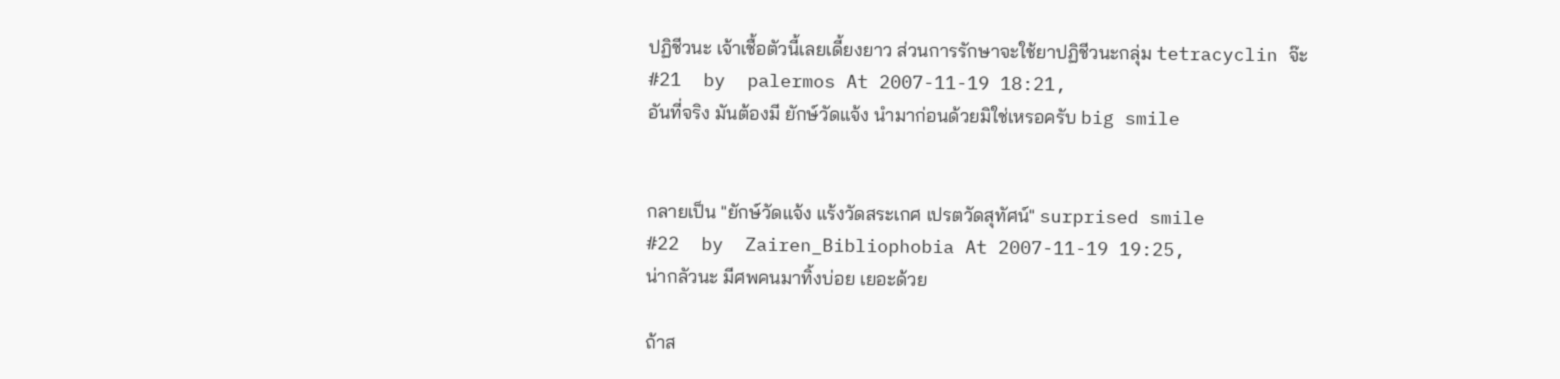ปฏิชีวนะ เจ้าเชื้อตัวนี้เลยเดี้ยงยาว ส่วนการรักษาจะใช้ยาปฏิชีวนะกลุ่ม tetracyclin จ๊ะ
#21  by  palermos At 2007-11-19 18:21,
อันที่จริง มันต้องมี ยักษ์วัดแจ้ง นำมาก่อนด้วยมิใช่เหรอครับ big smile


กลายเป็น "ยักษ์วัดแจ้ง แร้งวัดสระเกศ เปรตวัดสุทัศน์" surprised smile
#22  by  Zairen_Bibliophobia At 2007-11-19 19:25,
น่ากลัวนะ มีศพคนมาทิ้งบ่อย เยอะด้วย

ถ้าส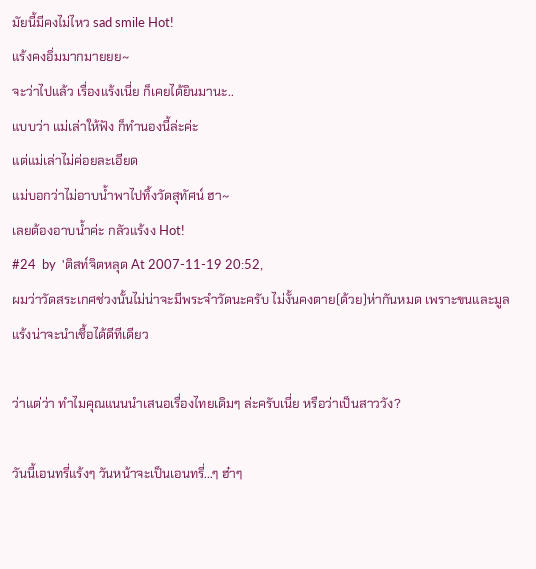มัยนี้มีคงไม่ไหว sad smile Hot!
แร้งคงอิ่มมากมายยย~
จะว่าไปแล้ว เรื่องแร้งเนี่ย ก็เคยได้ยินมานะ..
แบบว่า แม่เล่าให้ฟัง ก็ทำนองนี้ล่ะค่ะ
แต่แม่เล่าไม่ค่อยละเอียด
แม่บอกว่าไม่อาบน้ำพาไปทิ้งวัดสุทัศน์ ฮา~
เลยต้องอาบน้ำค่ะ กลัวแร้งง Hot!
#24  by  'ติสท์จิตหลุด At 2007-11-19 20:52,
ผมว่าวัดสระเกศช่วงนั้นไม่น่าจะมีพระจำวัดนะครับ ไม่งั้นคงตาย(ด้วย)ห่ากันหมด เพราะขนและมูลแร้งน่าจะนำเชื้อได้ดีทีเดียว

ว่าแต่ว่า ทำไมคุณแนนนำเสนอเรื่องไทยเดิมๆ ล่ะครับเนี่ย หรือว่าเป็นสาววัง?

วันนี้เอนทรี่แร้งๆ วันหน้าจะเป็นเอนทรี่...ๆ ฮ๋าๆ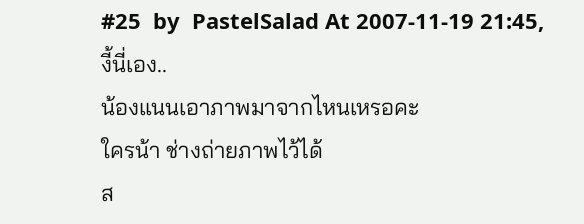#25  by  PastelSalad At 2007-11-19 21:45,
งี้นี่เอง..
น้องแนนเอาภาพมาจากไหนเหรอคะ
ใครน้า ช่างถ่ายภาพไว้ได้
ส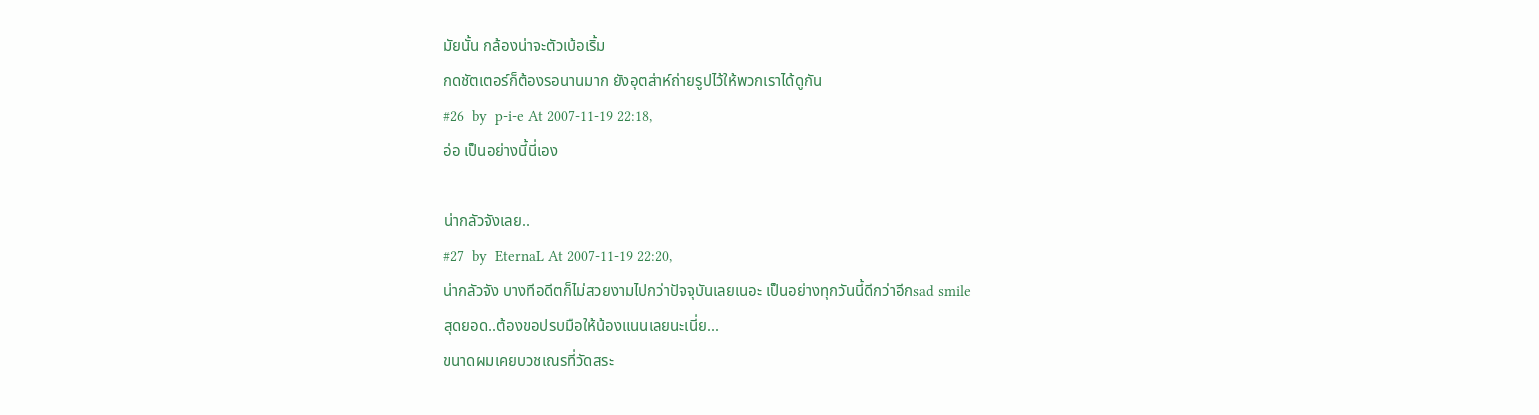มัยนั้น กล้องน่าจะตัวเบ้อเริ้ม
กดชัตเตอร์ก็ต้องรอนานมาก ยังอุตส่าห์ถ่ายรูปไว้ให้พวกเราได้ดูกัน
#26  by  p-i-e At 2007-11-19 22:18,
อ่อ เป็นอย่างนี้นี่เอง

น่ากลัวจังเลย..
#27  by  EternaL At 2007-11-19 22:20,
น่ากลัวจัง บางทีอดีตก็ไม่สวยงามไปกว่าปัจจุบันเลยเนอะ เป็นอย่างทุกวันนี้ดีกว่าอีกsad smile
สุดยอด..ต้องขอปรบมือให้น้องแนนเลยนะเนี่ย...
ขนาดผมเคยบวชเณรที่วัดสระ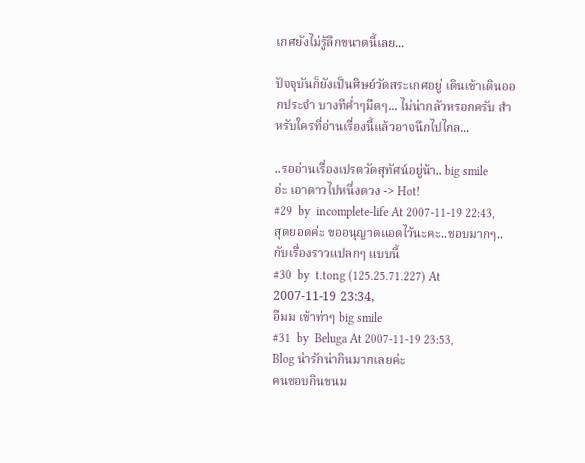เกศยังไม่รู้ลึกขนาดนี้เลย...

ปัจจุบันก็ยังเป็นศิษย์วัดสระเกศอยู่ เดินเข้าเดินออกประจำ บางทีค่ำๆมืดๆ... ไม่น่ากลัวหรอกครับ สำหรับใครที่อ่านเรื่องนี้แล้วอาจนึกไปไกล...

..รออ่านเรื่องเปรตวัดสุทัศน์อยู่น้า.. big smile
อ่ะ เอาดาวไปหนึ่งดวง -> Hot!
#29  by  incomplete-life At 2007-11-19 22:43,
สุดยอดค่ะ ขออนุญาตแอดไว้นะคะ..ชอบมากๆ..กับเรื่องราวแปลกๆ แบบนี้
#30  by  t.tong (125.25.71.227) At 2007-11-19 23:34,
อืมม เข้าท่าๆ big smile
#31  by  Beluga At 2007-11-19 23:53,
Blog น่ารักน่ากินมากเลยค่ะ
คนชอบกินขนม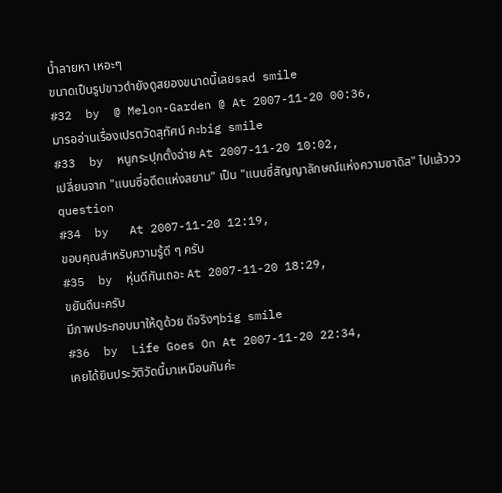น้ำลายหา เหอะๆ
ขนาดเป็นรูปขาวดำยังดูสยองขนาดนี้เลยsad smile
#32  by  @ Melon-Garden @ At 2007-11-20 00:36,
มารออ่านเรื่องเปรตวัดสุทัศน์ คะbig smile
#33  by  หนูกระปุกตั้งฉ่าย At 2007-11-20 10:02,
เปลี่ยนจาก "แนนซี่อดีตแห่งสยาม" เป็น "แนนซี่สัญญาลักษณ์แห่งความซาดิส" ไปแล้ววว question
#34  by   At 2007-11-20 12:19,
ขอบคุณสำหรับความรู้ดี ๆ ครับ
#35  by  หุ่นดีกันเถอะ At 2007-11-20 18:29,
ขยันดีนะครับ
มีภาพประกอบมาให้ดูด้วย ดีจริงๆbig smile
#36  by  Life Goes On At 2007-11-20 22:34,
เคยได้ยินประวัติวัดนี้มาเหมือนกันค่ะ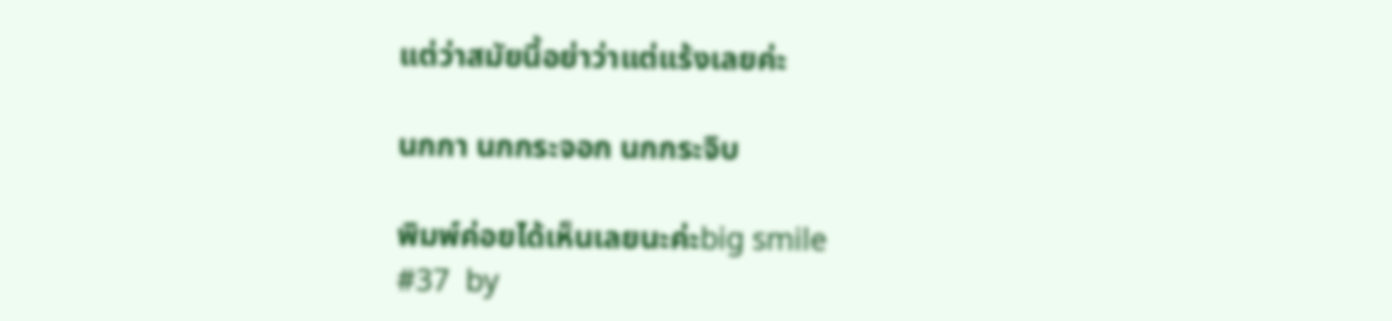แต่ว่าสมัยนี้อย่าว่าแต่แร้งเลยค่ะ

นกกา นกกระจอก นกกระจิบ

พิมพ์ค่อยได้เห็นเลยนะค่ะbig smile
#37  by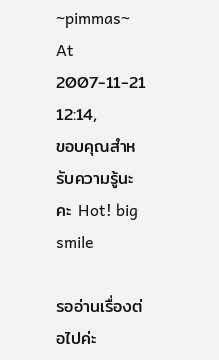~pimmas~ At 2007-11-21 12:14,
ขอบคุณสำหรับความรู้นะคะ Hot! big smile

รออ่านเรื่องต่อไปค่ะ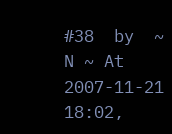#38  by  ~ N ~ At 2007-11-21 18:02,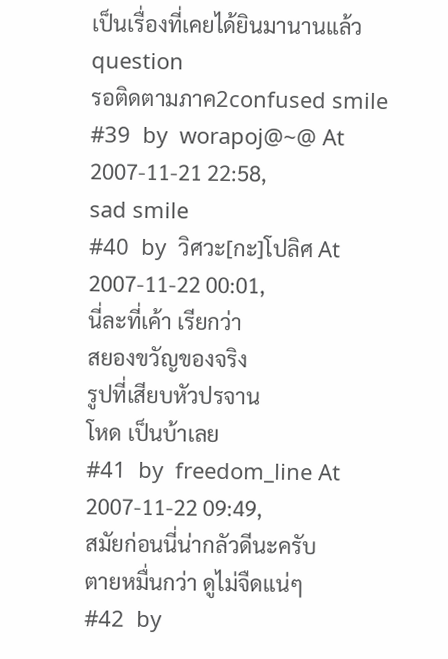เป็นเรื่องที่เคยได้ยินมานานแล้ว question
รอติดตามภาค2confused smile
#39  by  worapoj@~@ At 2007-11-21 22:58,
sad smile
#40  by  วิศวะ[กะ]โปลิศ At 2007-11-22 00:01,
นี่ละที่เค้า เรียกว่า
สยองขวัญของจริง
รูปที่เสียบหัวปรจาน
โหด เป็นบ้าเลย
#41  by  freedom_line At 2007-11-22 09:49,
สมัยก่อนนี่น่ากลัวดีนะครับ
ตายหมื่นกว่า ดูไม่จืดแน่ๆ
#42  by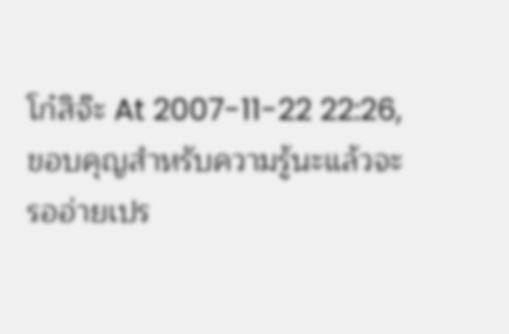โก๋สิจ๊ะ At 2007-11-22 22:26,
ขอบคุญสำหรับความรู้นะแล้วจะรออ่ายเปร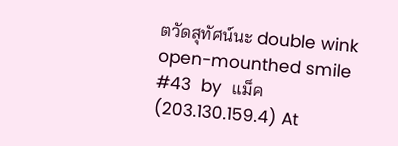ตวัดสุทัศน์นะ double wink open-mounthed smile
#43  by  แม็ค (203.130.159.4) At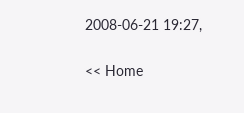2008-06-21 19:27,

<< Home